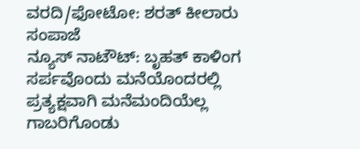ವರದಿ/ಫೋಟೋ: ಶರತ್ ಕೀಲಾರು ಸಂಪಾಜೆ
ನ್ಯೂಸ್ ನಾಟೌಟ್: ಬೃಹತ್ ಕಾಳಿಂಗ ಸರ್ಪವೊಂದು ಮನೆಯೊಂದರಲ್ಲಿ ಪ್ರತ್ಯಕ್ಷವಾಗಿ ಮನೆಮಂದಿಯೆಲ್ಲ ಗಾಬರಿಗೊಂಡು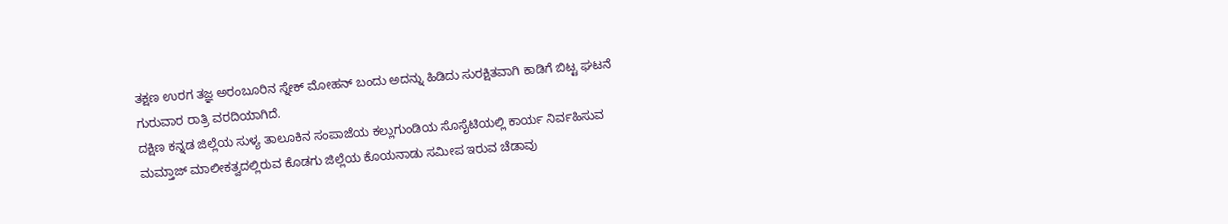ತಕ್ಷಣ ಉರಗ ತಜ್ಞ ಅರಂಬೂರಿನ ಸ್ನೇಕ್ ಮೋಹನ್ ಬಂದು ಅದನ್ನು ಹಿಡಿದು ಸುರಕ್ಷಿತವಾಗಿ ಕಾಡಿಗೆ ಬಿಟ್ಟ ಘಟನೆ ಗುರುವಾರ ರಾತ್ರಿ ವರದಿಯಾಗಿದೆ.
ದಕ್ಷಿಣ ಕನ್ನಡ ಜಿಲ್ಲೆಯ ಸುಳ್ಯ ತಾಲೂಕಿನ ಸಂಪಾಜೆಯ ಕಲ್ಲುಗುಂಡಿಯ ಸೊಸೈಟಿಯಲ್ಲಿ ಕಾರ್ಯ ನಿರ್ವಹಿಸುವ ಮಮ್ತಾಜ್ ಮಾಲೀಕತ್ವದಲ್ಲಿರುವ ಕೊಡಗು ಜಿಲ್ಲೆಯ ಕೊಯನಾಡು ಸಮೀಪ ಇರುವ ಚೆಡಾವು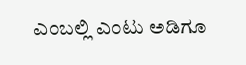ಎಂಬಲ್ಲಿ ಎಂಟು ಅಡಿಗೂ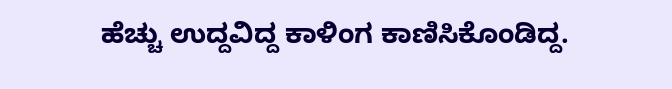ಹೆಚ್ಚು ಉದ್ದವಿದ್ದ ಕಾಳಿಂಗ ಕಾಣಿಸಿಕೊಂಡಿದ್ದ.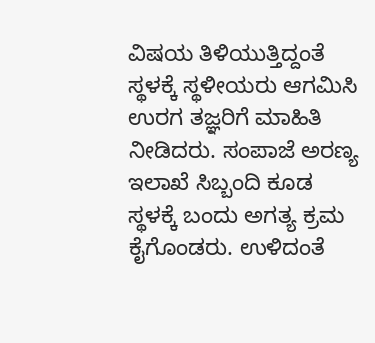ವಿಷಯ ತಿಳಿಯುತ್ತಿದ್ದಂತೆ ಸ್ಥಳಕ್ಕೆ ಸ್ಥಳೀಯರು ಆಗಮಿಸಿ ಉರಗ ತಜ್ಞರಿಗೆ ಮಾಹಿತಿ ನೀಡಿದರು. ಸಂಪಾಜೆ ಅರಣ್ಯ ಇಲಾಖೆ ಸಿಬ್ಬಂದಿ ಕೂಡ ಸ್ಥಳಕ್ಕೆ ಬಂದು ಅಗತ್ಯ ಕ್ರಮ ಕೈಗೊಂಡರು. ಉಳಿದಂತೆ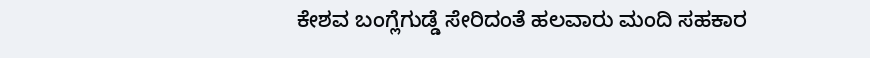ಕೇಶವ ಬಂಗ್ಲೆಗುಡ್ಡೆ ಸೇರಿದಂತೆ ಹಲವಾರು ಮಂದಿ ಸಹಕಾರ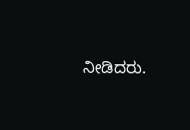ನೀಡಿದರು.